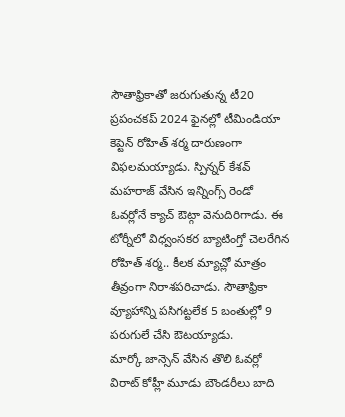సౌతాఫ్రికాతో జరుగుతున్న టీ20 ప్రపంచకప్ 2024 ఫైనల్లో టీమిండియా కెప్టెన్ రోహిత్ శర్మ దారుణంగా విఫలమయ్యాడు. స్పిన్నర్ కేశవ్ మహరాజ్ వేసిన ఇన్నింగ్స్ రెండో ఓవర్లోనే క్యాచ్ ఔట్గా వెనుదిరిగాడు. ఈ టోర్నీలో విధ్వంసకర బ్యాటింగ్తో చెలరేగిన రోహిత్ శర్మ.. కీలక మ్యాచ్లో మాత్రం తీవ్రంగా నిరాశపరిచాడు. సౌతాఫ్రికా వ్యూహాన్ని పసిగట్టలేక 5 బంతుల్లో 9 పరుగులే చేసి ఔటయ్యాడు.
మార్కో జాన్సెన్ వేసిన తొలి ఓవర్లో విరాట్ కోహ్లీ మూడు బౌండరీలు బాది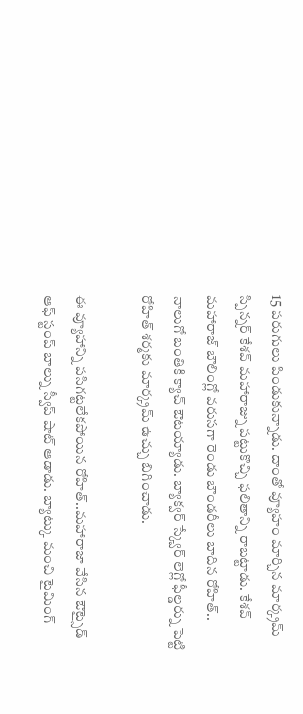15 పరుగులు పిండుకున్నాడు. దాంతో వ్యూహం మార్చిన మార్క్రమ్ స్పిన్నర్ కేశవ్ మహారాజ్ను పట్టుకొచ్చి ఫలితాన్ని రాబట్టాడు. కేశవ్ మహారాజ్ బౌలింగ్లో వరుసగా రెండు బౌండరీలు బాదిన రోహిత్.. నాలుగో బంతికి క్యాచ్ ఔటయ్యాడు. బ్యాక్వర్ స్క్వేర్ లెగ్లో ఫీల్డర్ను పెట్టి రోహిత్ శర్మకు మార్క్రమ్ ఉచ్చు బిగించాడు.

ఈ వ్యూహాన్ని పసిగట్టలేకపోయిన రోహిత్..మహారాజా వేసిన ఔట్సైడ్ ఆఫ్ స్టంప్ బాల్ను స్వీప్ షాట్ ఆడాడు. బ్యాట్కు మంచి టైమింగ్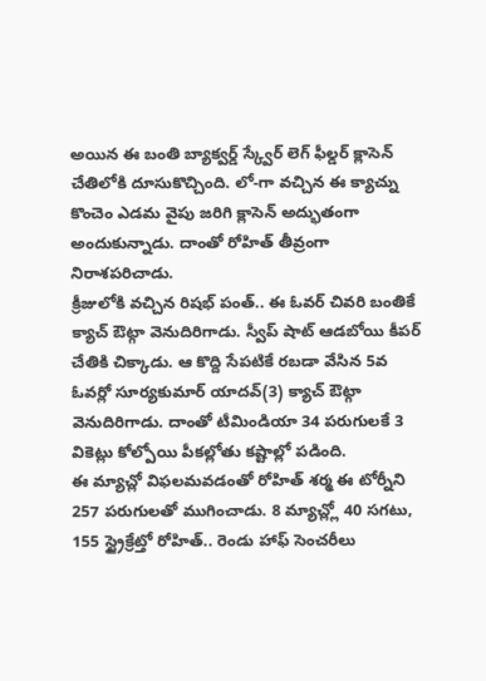అయిన ఈ బంతి బ్యాక్వర్డ్ స్క్వేర్ లెగ్ ఫీల్డర్ క్లాసెన్ చేతిలోకి దూసుకొచ్చింది. లో-గా వచ్చిన ఈ క్యాచ్ను కొంచెం ఎడమ వైపు జరిగి క్లాసెన్ అద్భుతంగా అందుకున్నాడు. దాంతో రోహిత్ తీవ్రంగా నిరాశపరిచాడు.
క్రీజులోకి వచ్చిన రిషభ్ పంత్.. ఈ ఓవర్ చివరి బంతికే క్యాచ్ ఔట్గా వెనుదిరిగాడు. స్వీప్ షాట్ ఆడబోయి కీపర్ చేతికి చిక్కాడు. ఆ కొద్ది సేపటికే రబడా వేసిన 5వ ఓవర్లో సూర్యకుమార్ యాదవ్(3) క్యాచ్ ఔట్గా వెనుదిరిగాడు. దాంతో టీమిండియా 34 పరుగులకే 3 వికెట్లు కోల్పోయి పీకల్లోతు కష్టాల్లో పడింది.
ఈ మ్యాచ్లో విఫలమవడంతో రోహిత్ శర్మ ఈ టోర్నీని 257 పరుగులతో ముగించాడు. 8 మ్యాచ్ల్లో 40 సగటు, 155 స్ట్రైక్రేట్తో రోహిత్.. రెండు హాఫ్ సెంచరీలు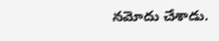నమోదు చేశాడు.